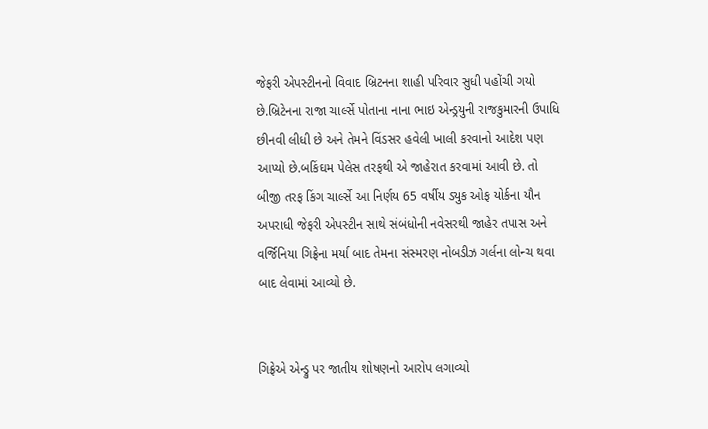જેફરી એપસ્ટીનનો વિવાદ બ્રિટનના શાહી પરિવાર સુધી પહોંચી ગયો છે.બ્રિટેનના રાજા ચાર્લ્સે પોતાના નાના ભાઇ એન્ડ્રયુની રાજકુમારની ઉપાધિ છીનવી લીધી છે અને તેમને વિંડસર હવેલી ખાલી કરવાનો આદેશ પણ આપ્યો છે.બકિંઘમ પેલેસ તરફથી એ જાહેરાત કરવામાં આવી છે. તો બીજી તરફ કિંગ ચાર્લ્સે આ નિર્ણય 65 વર્ષીય ડ્યુક ઓફ યોર્કના યૌન અપરાધી જેફરી એપસ્ટીન સાથે સંબંધોની નવેસરથી જાહેર તપાસ અને વર્જિનિયા ગિફ્રેના મર્યા બાદ તેમના સંસ્મરણ નોબડીઝ ગર્લના લોન્ચ થવા બાદ લેવામાં આવ્યો છે.


ગિફ્રેએ એન્ડ્રુ પર જાતીય શોષણનો આરોપ લગાવ્યો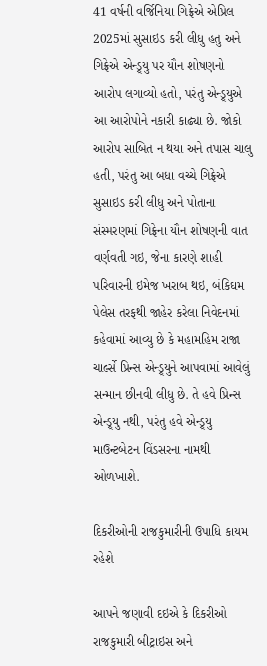41 વર્ષની વર્જિનિયા ગિફ્રેએ એપ્રિલ 2025માં સુસાઇડ કરી લીધુ હતુ અને ગિફ્રેએ એન્ડ્ર્યુ પર યૌન શોષણનો આરોપ લગાવ્યો હતો, પરંતુ એન્ડ્ર્યુએ આ આરોપોને નકારી કાઢ્યા છે. જોકો આરોપ સાબિત ન થયા અને તપાસ ચાલુ હતી, પરંતુ આ બધા વચ્ચે ગિફ્રેએ સુસાઇડ કરી લીધુ અને પોતાના સંસ્મરણમાં ગિફ્રેના યૌન શોષણની વાત વર્ણવતી ગઇ, જેના કારણે શાહી પરિવારની ઇમેજ ખરાબ થઇ, બંકિઘમ પેલેસ તરફથી જાહેર કરેલા નિવેદનમાં કહેવામાં આવ્યુ છે કે મહામહિમ રાજા ચાર્લ્સે પ્રિન્સ એન્ડ્ર્યુને આપવામાં આવેલું સન્માન છીનવી લીધુ છે. તે હવે પ્રિન્સ એન્ડ્ર્યુ નથી, પરંતુ હવે એન્ડ્ર્યુ માઉન્ટબેટન વિંડસરના નામથી ઓળખાશે.

દિકરીઓની રાજકુમારીની ઉપાધિ કાયમ રહેશે

આપને જણાવી દઇએ કે દિકરીઓ રાજકુમારી બીટ્રાઇસ અને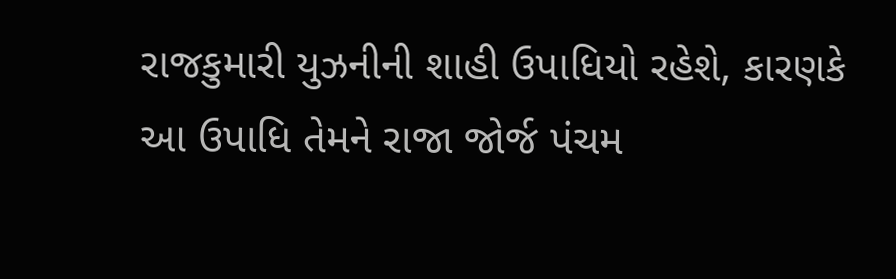રાજકુમારી યુઝનીની શાહી ઉપાધિયો રહેશે, કારણકે આ ઉપાધિ તેમને રાજા જોર્જ પંચમ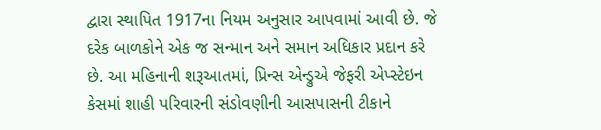દ્વારા સ્થાપિત 1917ના નિયમ અનુસાર આપવામાં આવી છે. જે દરેક બાળકોને એક જ સન્માન અને સમાન અધિકાર પ્રદાન કરે છે. આ મહિનાની શરૂઆતમાં, પ્રિન્સ એન્ડ્રુએ જેફરી એપ્સ્ટેઇન કેસમાં શાહી પરિવારની સંડોવણીની આસપાસની ટીકાને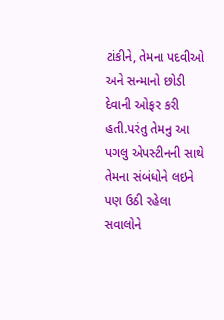ટાંકીને, તેમના પદવીઓ અને સન્માનો છોડી દેવાની ઓફર કરી હતી.પરંતુ તેમનુ આ પગલુ એપસ્ટીનની સાથે તેમના સંબંધોને લઇને પણ ઉઠી રહેલા સવાલોને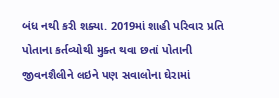બંધ નથી કરી શક્યા. 2019માં શાહી પરિવાર પ્રતિ પોતાના કર્તવ્યોથી મુક્ત થવા છતાં પોતાની જીવનશૈલીને લઇને પણ સવાલોના ઘેરામાં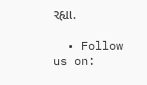રહ્યા.

  • Follow us on: